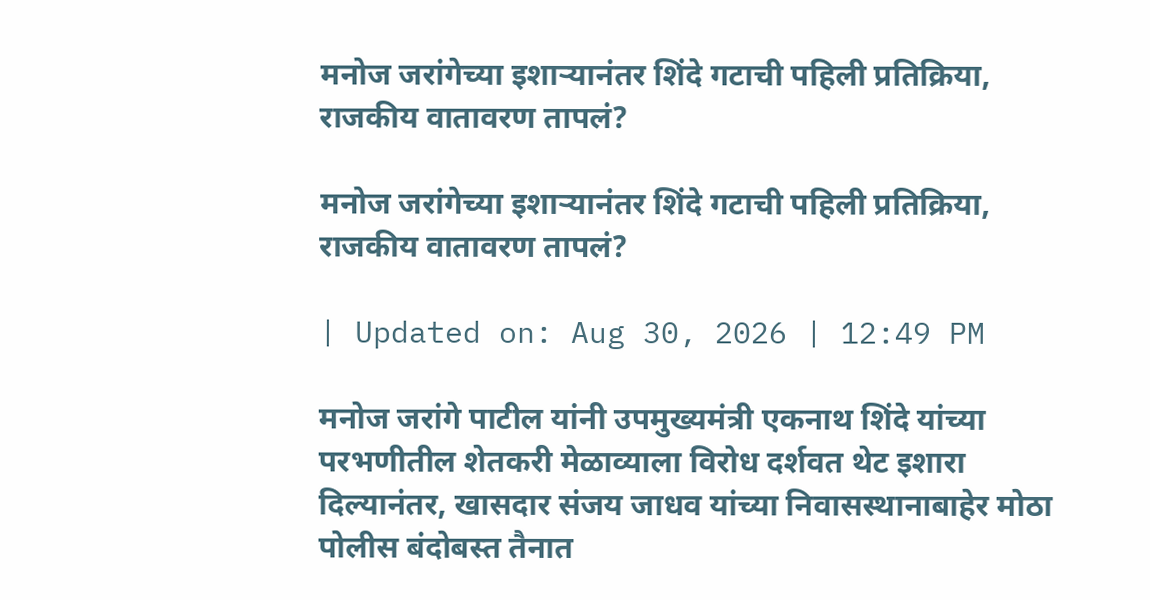मनोज जरांगेच्या इशाऱ्यानंतर शिंदे गटाची पहिली प्रतिक्रिया, राजकीय वातावरण तापलं?

मनोज जरांगेच्या इशाऱ्यानंतर शिंदे गटाची पहिली प्रतिक्रिया, राजकीय वातावरण तापलं?

| Updated on: Aug 30, 2026 | 12:49 PM

मनोज जरांगे पाटील यांनी उपमुख्यमंत्री एकनाथ शिंदे यांच्या परभणीतील शेतकरी मेळाव्याला विरोध दर्शवत थेट इशारा दिल्यानंतर, खासदार संजय जाधव यांच्या निवासस्थानाबाहेर मोठा पोलीस बंदोबस्त तैनात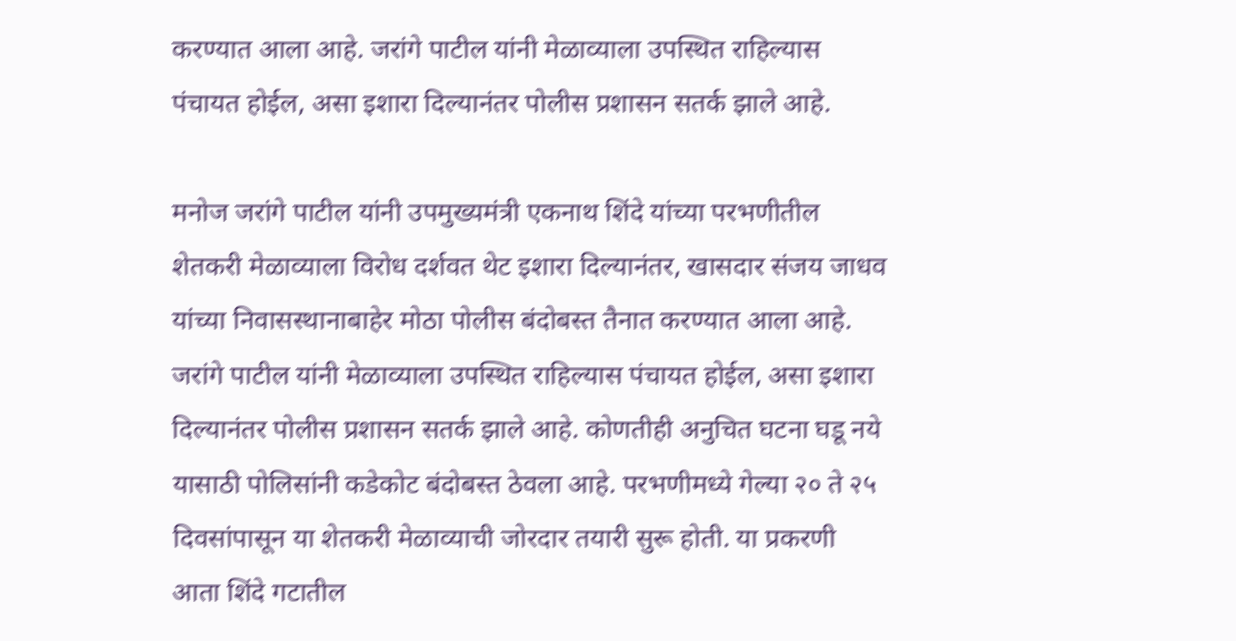करण्यात आला आहे. जरांगे पाटील यांनी मेळाव्याला उपस्थित राहिल्यास पंचायत होईल, असा इशारा दिल्यानंतर पोलीस प्रशासन सतर्क झाले आहे.

मनोज जरांगे पाटील यांनी उपमुख्यमंत्री एकनाथ शिंदे यांच्या परभणीतील शेतकरी मेळाव्याला विरोध दर्शवत थेट इशारा दिल्यानंतर, खासदार संजय जाधव यांच्या निवासस्थानाबाहेर मोठा पोलीस बंदोबस्त तैनात करण्यात आला आहे. जरांगे पाटील यांनी मेळाव्याला उपस्थित राहिल्यास पंचायत होईल, असा इशारा दिल्यानंतर पोलीस प्रशासन सतर्क झाले आहे. कोणतीही अनुचित घटना घडू नये यासाठी पोलिसांनी कडेकोट बंदोबस्त ठेवला आहे. परभणीमध्ये गेल्या २० ते २५ दिवसांपासून या शेतकरी मेळाव्याची जोरदार तयारी सुरू होती. या प्रकरणी आता शिंदे गटातील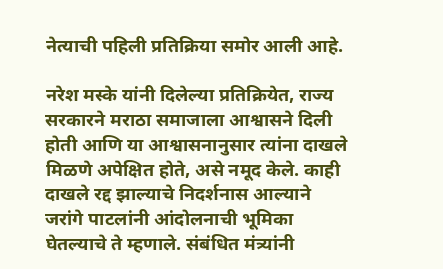नेत्याची पहिली प्रतिक्रिया समोर आली आहे.

नरेश मस्के यांनी दिलेल्या प्रतिक्रियेत, राज्य सरकारने मराठा समाजाला आश्वासने दिली होती आणि या आश्वासनानुसार त्यांना दाखले मिळणे अपेक्षित होते, असे नमूद केले. काही दाखले रद्द झाल्याचे निदर्शनास आल्याने जरांगे पाटलांनी आंदोलनाची भूमिका घेतल्याचे ते म्हणाले. संबंधित मंत्र्यांनी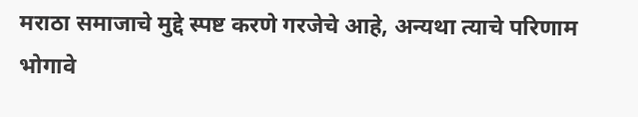मराठा समाजाचे मुद्दे स्पष्ट करणे गरजेचे आहे, अन्यथा त्याचे परिणाम भोगावे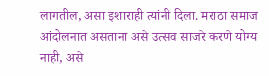लागतील, असा इशाराही त्यांनी दिला. मराठा समाज आंदोलनात असताना असे उत्सव साजरे करणे योग्य नाही, असे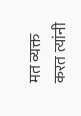मत व्यक्त करत त्यांनी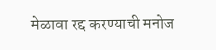मेळावा रद्द करण्याची मनोज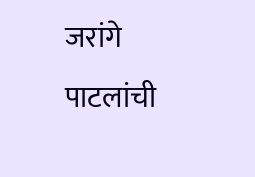जरांगे पाटलांची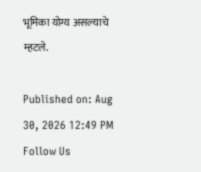भूमिका योग्य असल्याचे म्हटले.

Published on: Aug 30, 2026 12:49 PM
Follow Us